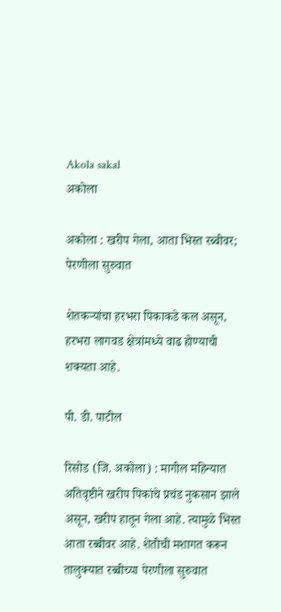Akola sakal
अकोला

अकोला : खरीप गेला, आता भिस्त रब्बीवर; पेरणीला सुरुवात

शेतकऱ्यांचा हरभरा पिकाकडे कल असून, हरभरा लागवड क्षेत्रांमध्ये वाढ होण्याची शक्यता आहे.

पी. डी. पाटील

रिसोड (जि. अकोला) : मागील महिन्यात अतिवृष्टीने खरीप पिकांचे प्रचंड नुकसान झाले असून, खरीप हातून गेला आहे. त्यामुळे भिस्त आता रब्बीवर आहे. शेतीची मशागत करून तालुक्यात रब्बीच्या पेरणीला सुरुवात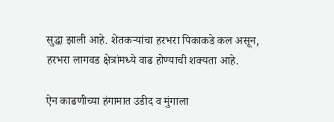सुद्धा झाली आहे. शेतकऱ्यांचा हरभरा पिकाकडे कल असून, हरभरा लागवड क्षेत्रांमध्ये वाढ होण्याची शक्यता आहे.

ऐन काढणीच्या हंगामात उडीद व मुंगाला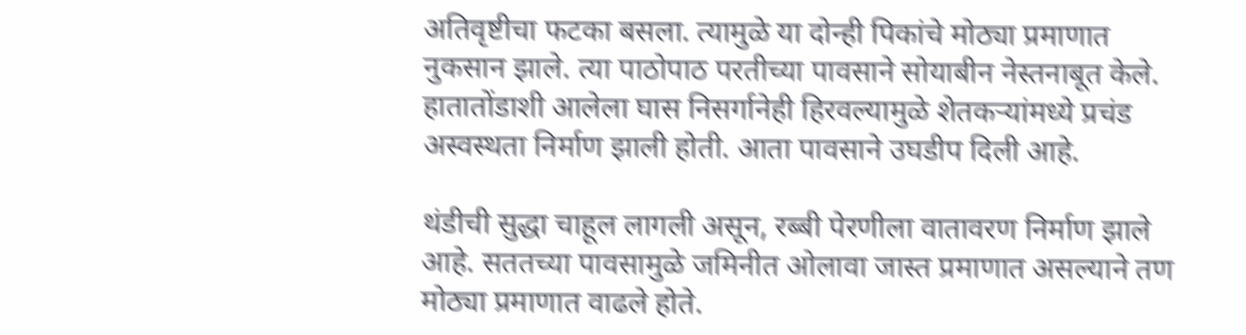अतिवृष्टीचा फटका बसला. त्यामुळे या दोन्ही पिकांचे मोठ्या प्रमाणात नुकसान झाले. त्या पाठोपाठ परतीच्या पावसाने सोयाबीन नेस्तनाबूत केले. हातातोंडाशी आलेला घास निसर्गानेही हिरवल्यामुळे शेतकऱ्यांमध्ये प्रचंड अस्वस्थता निर्माण झाली होती. आता पावसाने उघडीप दिली आहे.

थंडीची सुद्धा चाहूल लागली असून, रब्बी पेरणीला वातावरण निर्माण झाले आहे. सततच्या पावसामुळे जमिनीत ओलावा जास्त प्रमाणात असल्याने तण मोठ्या प्रमाणात वाढले होते.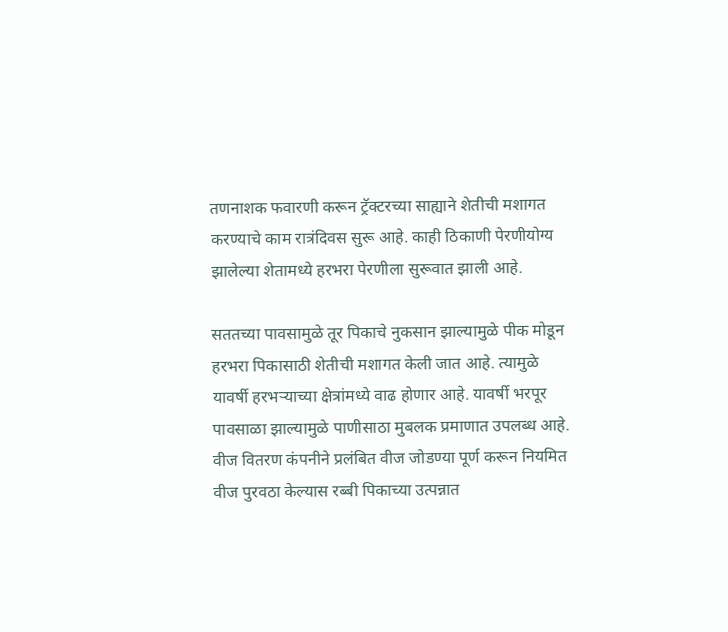तणनाशक फवारणी करून ट्रॅक्‍टरच्या साह्याने शेतीची मशागत करण्याचे काम रात्रंदिवस सुरू आहे. काही ठिकाणी पेरणीयोग्य झालेल्या शेतामध्ये हरभरा पेरणीला सुरूवात झाली आहे.

सततच्या पावसामुळे तूर पिकाचे नुकसान झाल्यामुळे पीक मोडून हरभरा पिकासाठी शेतीची मशागत केली जात आहे. त्यामुळे यावर्षी हरभऱ्याच्या क्षेत्रांमध्ये वाढ होणार आहे. यावर्षी भरपूर पावसाळा झाल्यामुळे पाणीसाठा मुबलक प्रमाणात उपलब्ध आहे. वीज वितरण कंपनीने प्रलंबित वीज जोडण्या पूर्ण करून नियमित वीज पुरवठा केल्यास रब्बी पिकाच्या उत्पन्नात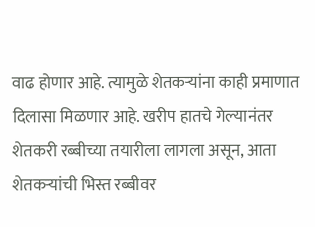वाढ होणार आहे. त्यामुळे शेतकऱ्यांना काही प्रमाणात दिलासा मिळणार आहे. खरीप हातचे गेल्यानंतर शेतकरी रब्बीच्या तयारीला लागला असून, आता शेतकऱ्यांची भिस्त रब्बीवर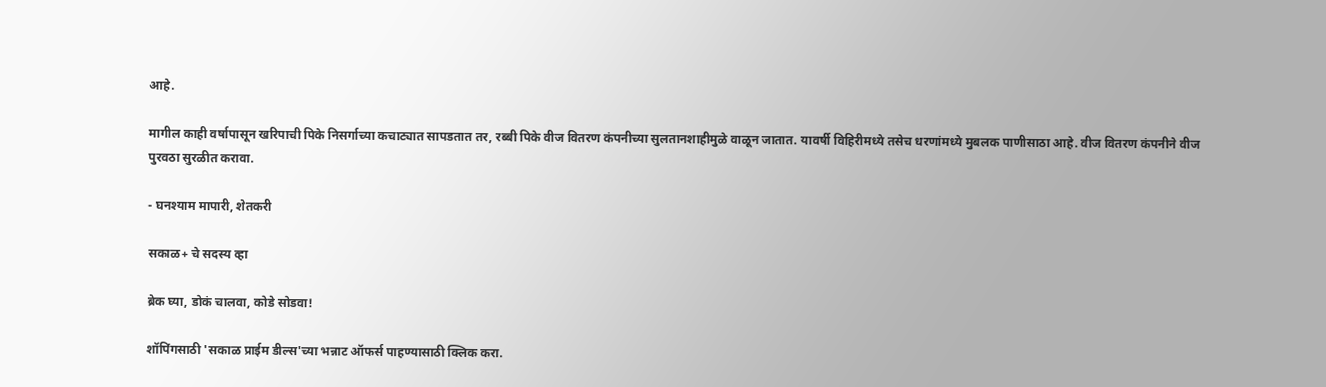आहे.

मागील काही वर्षापासून खरिपाची पिके निसर्गाच्या कचाट्यात सापडतात तर, रब्बी पिके वीज वितरण कंपनीच्या सुलतानशाहीमुळे वाळून जातात. यावर्षी विहिरीमध्ये तसेच धरणांमध्ये मुबलक पाणीसाठा आहे. वीज वितरण कंपनीने वीज पुरवठा सुरळीत करावा.

- घनश्याम मापारी, शेतकरी

सकाळ+ चे सदस्य व्हा

ब्रेक घ्या, डोकं चालवा, कोडे सोडवा!

शॉपिंगसाठी 'सकाळ प्राईम डील्स'च्या भन्नाट ऑफर्स पाहण्यासाठी क्लिक करा.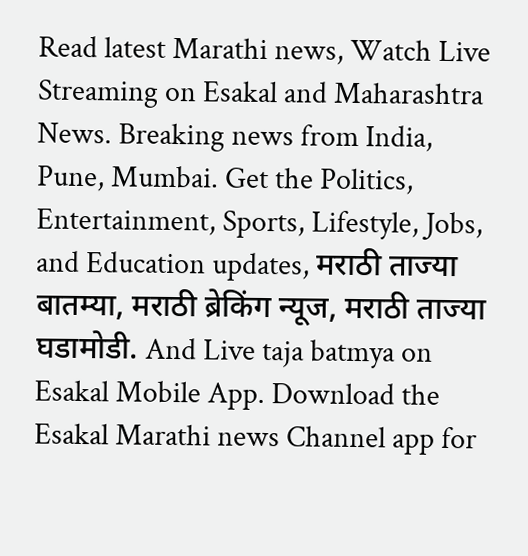Read latest Marathi news, Watch Live Streaming on Esakal and Maharashtra News. Breaking news from India, Pune, Mumbai. Get the Politics, Entertainment, Sports, Lifestyle, Jobs, and Education updates, मराठी ताज्या बातम्या, मराठी ब्रेकिंग न्यूज, मराठी ताज्या घडामोडी. And Live taja batmya on Esakal Mobile App. Download the Esakal Marathi news Channel app for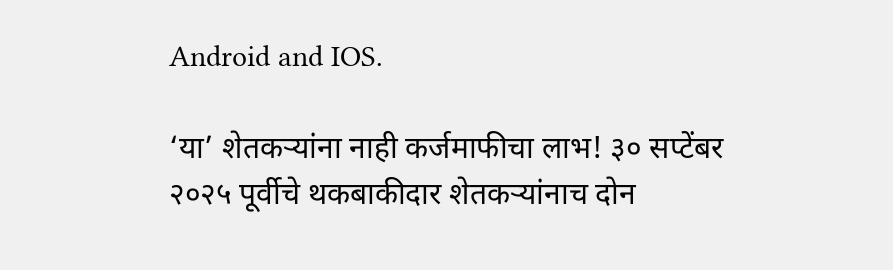Android and IOS.

‘या’ शेतकऱ्यांना नाही कर्जमाफीचा लाभ! ३० सप्टेंबर २०२५ पूर्वीचे थकबाकीदार शेतकऱ्यांनाच दोन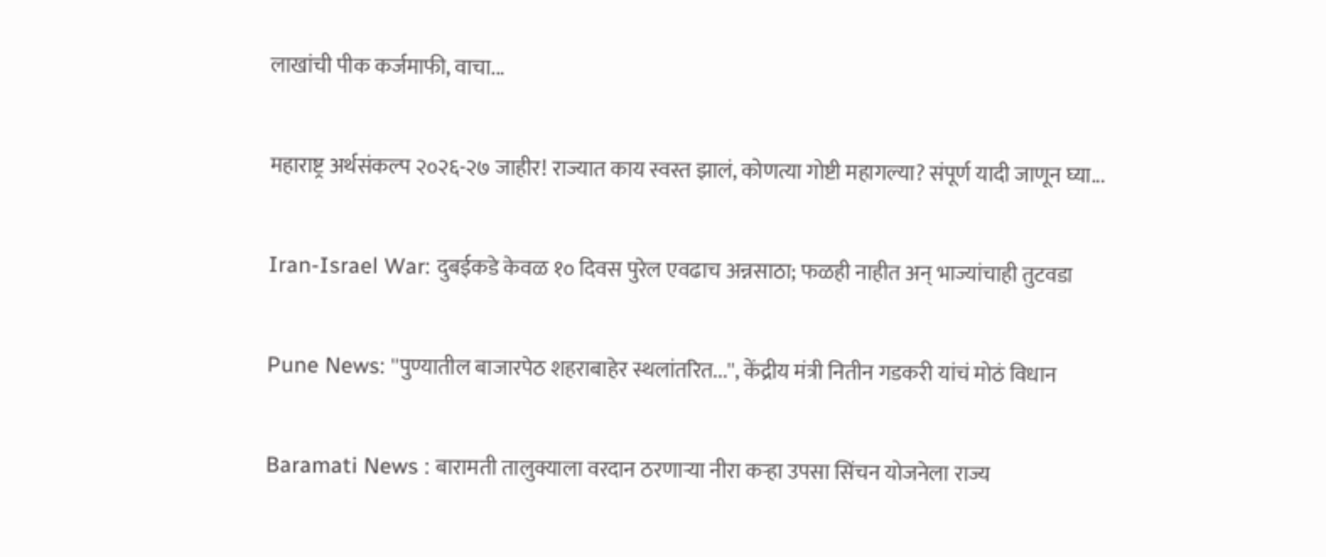लाखांची पीक कर्जमाफी, वाचा...

महाराष्ट्र अर्थसंकल्प २०२६-२७ जाहीर! राज्यात काय स्वस्त झालं, कोणत्या गोष्टी महागल्या? संपूर्ण यादी जाणून घ्या...

Iran-Israel War: दुबईकडे केवळ १० दिवस पुरेल एवढाच अन्नसाठा; फळही नाहीत अन् भाज्यांचाही तुटवडा

Pune News: ''पुण्यातील बाजारपेठ शहराबाहेर स्थलांतरित...'', केंद्रीय मंत्री नितीन गडकरी यांचं मोठं विधान

Baramati News : बारामती तालुक्याला वरदान ठरणाऱ्या नीरा कऱ्हा उपसा सिंचन योजनेला राज्य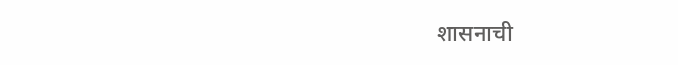शासनाची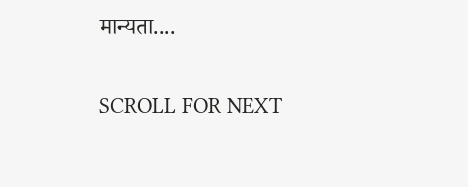मान्यता....

SCROLL FOR NEXT